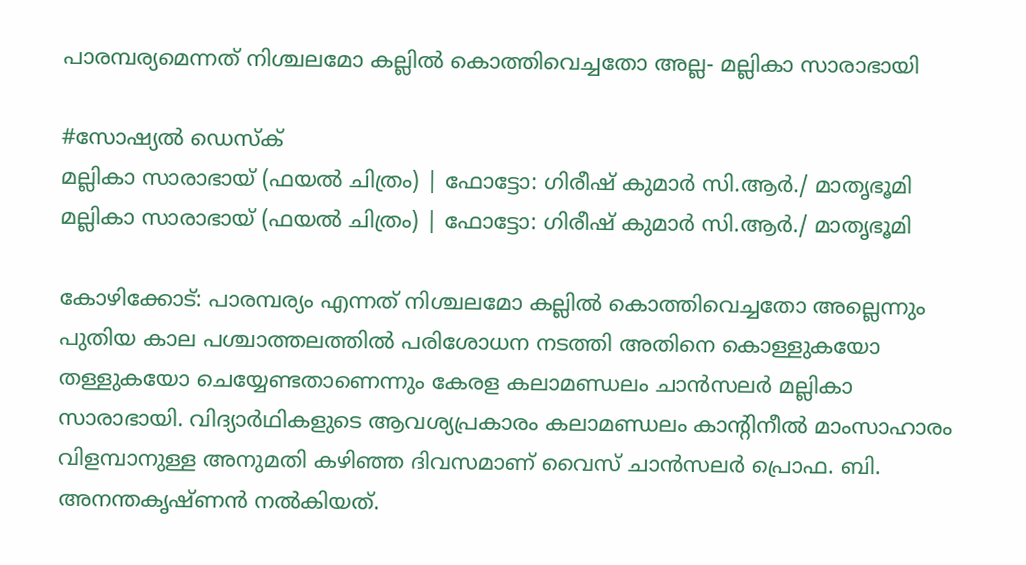പാരമ്പര്യമെന്നത് നിശ്ചലമോ കല്ലില്‍ കൊത്തിവെച്ചതോ അല്ല- മല്ലികാ സാരാഭായി

#സോഷ്യല്‍ ഡെസ്ക്
മല്ലികാ സാരാഭായ് (ഫയല്‍ ചിത്രം) | ഫോട്ടോ: ഗിരീഷ് കുമാര്‍ സി.ആര്‍./ മാതൃഭൂമി
മല്ലികാ സാരാഭായ് (ഫയല്‍ ചിത്രം) | ഫോട്ടോ: ഗിരീഷ് കുമാര്‍ സി.ആര്‍./ മാതൃഭൂമി

കോഴിക്കോട്: പാരമ്പര്യം എന്നത് നിശ്ചലമോ കല്ലില്‍ കൊത്തിവെച്ചതോ അല്ലെന്നും പുതിയ കാല പശ്ചാത്തലത്തില്‍ പരിശോധന നടത്തി അതിനെ കൊള്ളുകയോ തള്ളുകയോ ചെയ്യേണ്ടതാണെന്നും കേരള കലാമണ്ഡലം ചാന്‍സലര്‍ മല്ലികാ സാരാഭായി. വിദ്യാര്‍ഥികളുടെ ആവശ്യപ്രകാരം കലാമണ്ഡലം കാന്റിനീല്‍ മാംസാഹാരം വിളമ്പാനുള്ള അനുമതി കഴിഞ്ഞ ദിവസമാണ് വൈസ് ചാന്‍സലര്‍ പ്രൊഫ. ബി. അനന്തകൃഷ്ണന്‍ നല്‍കിയത്.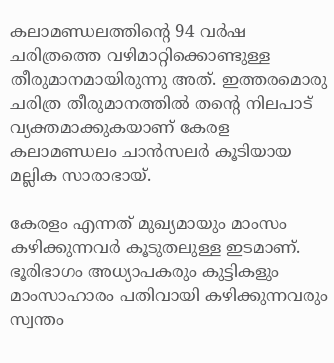കലാമണ്ഡലത്തിന്റെ 94 വര്‍ഷ ചരിത്രത്തെ വഴിമാറ്റിക്കൊണ്ടുള്ള തീരുമാനമായിരുന്നു അത്. ഇത്തരമൊരു ചരിത്ര തീരുമാനത്തില്‍ തന്റെ നിലപാട് വ്യക്തമാക്കുകയാണ് കേരള കലാമണ്ഡലം ചാന്‍സലര്‍ കൂടിയായ മല്ലിക സാരാഭായ്.

കേരളം എന്നത് മുഖ്യമായും മാംസം കഴിക്കുന്നവര്‍ കൂടുതലുള്ള ഇടമാണ്. ഭൂരിഭാഗം അധ്യാപകരും കുട്ടികളും മാംസാഹാരം പതിവായി കഴിക്കുന്നവരും സ്വന്തം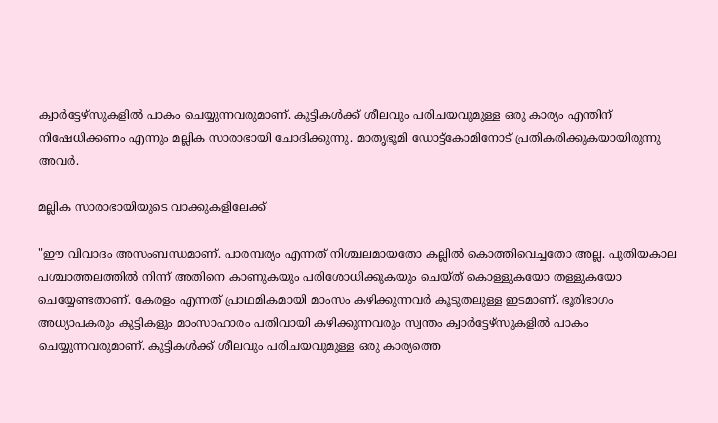ക്വാര്‍ട്ടേഴ്‌സുകളില്‍ പാകം ചെയ്യുന്നവരുമാണ്. കുട്ടികള്‍ക്ക് ശീലവും പരിചയവുമുള്ള ഒരു കാര്യം എന്തിന് നിഷേധിക്കണം എന്നും മല്ലിക സാരാഭായി ചോദിക്കുന്നു. മാതൃഭൂമി ഡോട്ട്‌കോമിനോട് പ്രതികരിക്കുകയായിരുന്നു അവര്‍.

മല്ലിക സാരാഭായിയുടെ വാക്കുകളിലേക്ക്

"ഈ വിവാദം അസംബന്ധമാണ്. പാരമ്പര്യം എന്നത് നിശ്ചലമായതോ കല്ലില്‍ കൊത്തിവെച്ചതോ അല്ല. പുതിയകാല പശ്ചാത്തലത്തില്‍ നിന്ന് അതിനെ കാണുകയും പരിശോധിക്കുകയും ചെയ്ത് കൊള്ളുകയോ തള്ളുകയോ ചെയ്യേണ്ടതാണ്. കേരളം എന്നത് പ്രാഥമികമായി മാംസം കഴിക്കുന്നവര്‍ കൂടുതലുള്ള ഇടമാണ്. ഭൂരിഭാഗം അധ്യാപകരും കുട്ടികളും മാംസാഹാരം പതിവായി കഴിക്കുന്നവരും സ്വന്തം ക്വാര്‍ട്ടേഴ്‌സുകളില്‍ പാകം ചെയ്യുന്നവരുമാണ്. കുട്ടികള്‍ക്ക് ശീലവും പരിചയവുമുള്ള ഒരു കാര്യത്തെ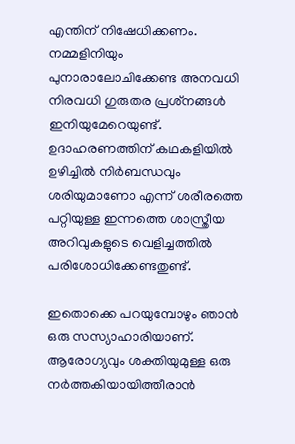എന്തിന് നിഷേധിക്കണം. നമ്മളിനിയും പുനാരാലോചിക്കേണ്ട അനവധി നിരവധി ഗുരുതര പ്രശ്‌നങ്ങള്‍ ഇനിയുമേറെയുണ്ട്. ഉദാഹരണത്തിന് കഥകളിയില്‍ ഉഴിച്ചിൽ നിര്‍ബന്ധവും ശരിയുമാണോ എന്ന് ശരീരത്തെ പറ്റിയുള്ള ഇന്നത്തെ ശാസ്ത്രീയ അറിവുകളുടെ വെളിച്ചത്തില്‍ പരിശോധിക്കേണ്ടതുണ്ട്.

ഇതൊക്കെ പറയുമ്പോഴും ഞാന്‍ ഒരു സസ്യാഹാരിയാണ്. ആരോഗ്യവും ശക്തിയുമുള്ള ഒരു നര്‍ത്തകിയായിത്തീരാന്‍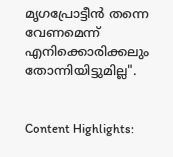മൃഗപ്രോട്ടീന്‍ തന്നെ വേണമെന്ന് എനിക്കൊരിക്കലും തോന്നിയിട്ടുമില്ല".


Content Highlights: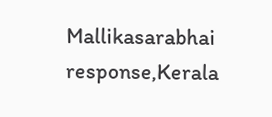Mallikasarabhai response,Kerala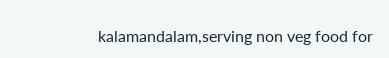kalamandalam,serving non veg food for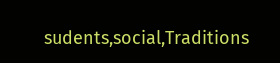sudents,social,Traditions